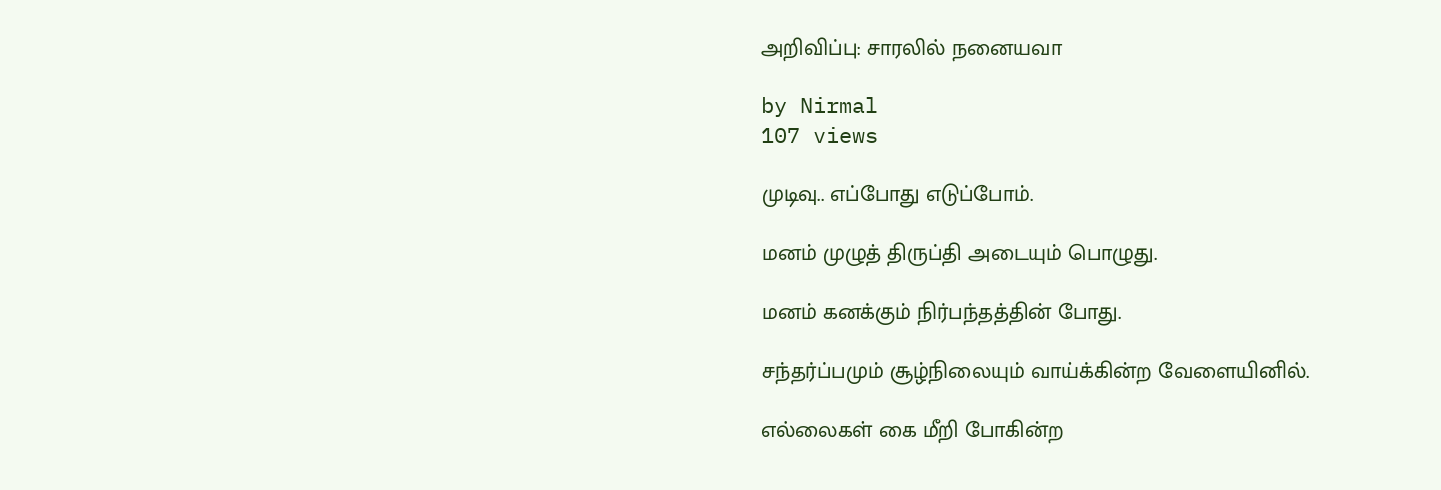அறிவிப்பு: சாரலில் நனையவா

by Nirmal
107 views

முடிவு.. எப்போது எடுப்போம்.

மனம் முழுத் திருப்தி அடையும் பொழுது.

மனம் கனக்கும் நிர்பந்தத்தின் போது.

சந்தர்ப்பமும் சூழ்நிலையும் வாய்க்கின்ற வேளையினில்.

எல்லைகள் கை மீறி போகின்ற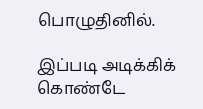பொழுதினில்.

இப்படி அடிக்கிக் கொண்டே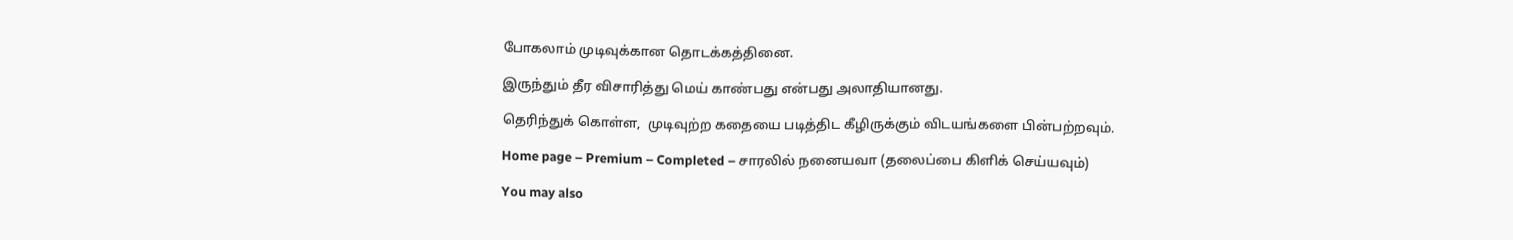போகலாம் முடிவுக்கான தொடக்கத்தினை.

இருந்தும் தீர விசாரித்து மெய் காண்பது என்பது அலாதியானது.

தெரிந்துக் கொள்ள,  முடிவுற்ற கதையை படித்திட கீழிருக்கும் விடயங்களை பின்பற்றவும்.

Home page – Premium – Completed – சாரலில் நனையவா (தலைப்பை கிளிக் செய்யவும்)

You may also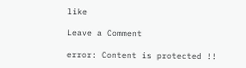like

Leave a Comment

error: Content is protected !!